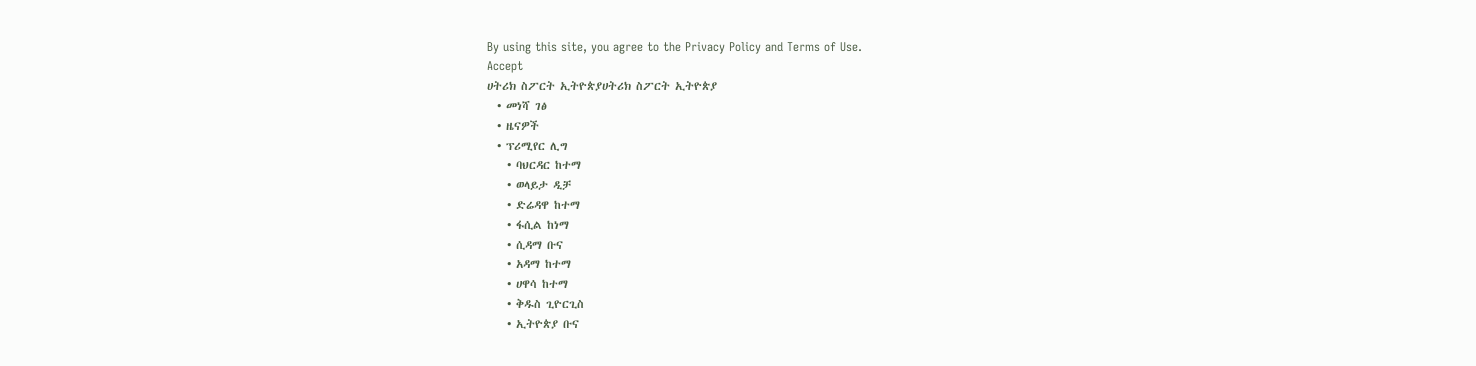By using this site, you agree to the Privacy Policy and Terms of Use.
Accept
ሀትሪክ ስፖርት ኢትዮጵያሀትሪክ ስፖርት ኢትዮጵያ
  • መነሻ ገፅ
  • ዜናዎች
  • ፕሪሚየር ሊግ
    • ባህርዳር ከተማ
    • ወላይታ ዲቻ
    • ድሬዳዋ ከተማ
    • ፋሲል ከነማ
    • ሲዳማ ቡና
    • አዳማ ከተማ
    • ሀዋሳ ከተማ
    • ቅዱስ ጊዮርጊስ
    • ኢትዮጵያ ቡና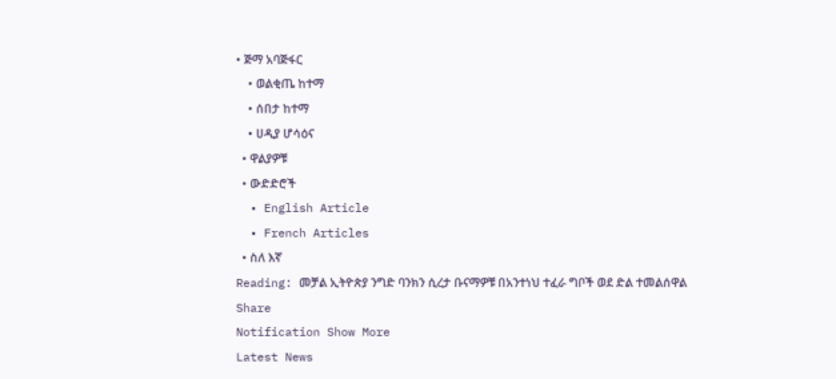• ጅማ አባጅፋር
    • ወልቂጤ ከተማ
    • ሰበታ ከተማ
    • ሀዲያ ሆሳዕና
  • ዋልያዎቹ
  • ውድድሮች
  • English Article
  • French Articles
  • ስለ እኛ
Reading: መቻል ኢትዮጵያ ንግድ ባንክን ሲረታ ቡናማዎቹ በአንተነህ ተፈራ ግቦች ወደ ድል ተመልሰዋል
Share
Notification Show More
Latest News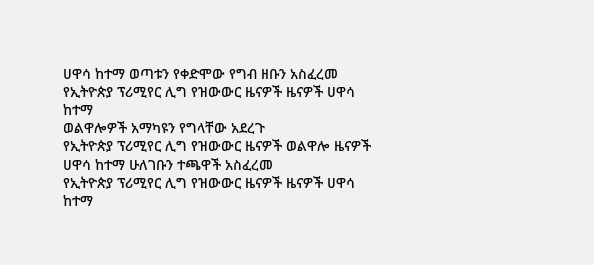ሀዋሳ ከተማ ወጣቱን የቀድሞው የግብ ዘቡን አስፈረመ
የኢትዮጵያ ፕሪሚየር ሊግ የዝውውር ዜናዎች ዜናዎች ሀዋሳ ከተማ
ወልዋሎዎች አማካዩን የግላቸው አደረጉ
የኢትዮጵያ ፕሪሚየር ሊግ የዝውውር ዜናዎች ወልዋሎ ዜናዎች
ሀዋሳ ከተማ ሁለገቡን ተጫዋች አስፈረመ
የኢትዮጵያ ፕሪሚየር ሊግ የዝውውር ዜናዎች ዜናዎች ሀዋሳ ከተማ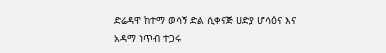ድሬዳዋ ከተማ ወሳኝ ድል ሲቀናጅ ሀድያ ሆሳዕና እና አዳማ ነጥብ ተጋሩ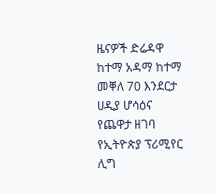ዜናዎች ድሬዳዋ ከተማ አዳማ ከተማ መቐለ 70 እንደርታ ሀዲያ ሆሳዕና የጨዋታ ዘገባ የኢትዮጵያ ፕሪሚየር ሊግ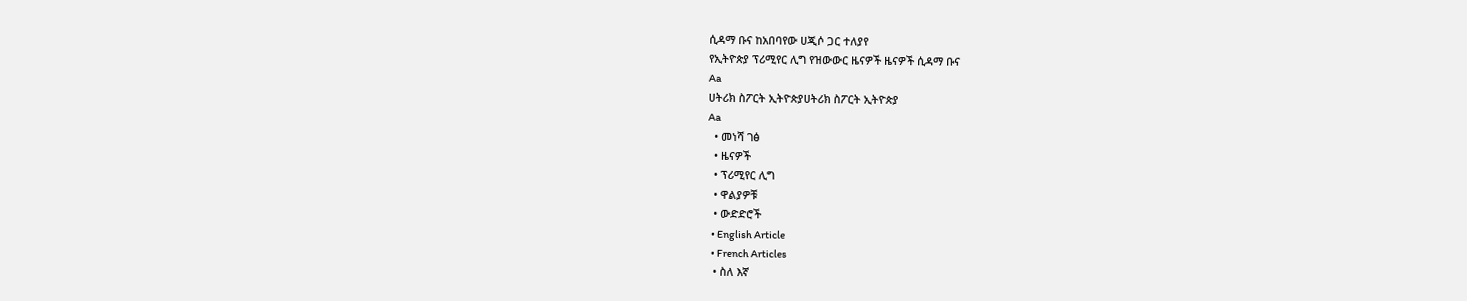ሲዳማ ቡና ከአበባየው ሀጂሶ ጋር ተለያየ
የኢትዮጵያ ፕሪሚየር ሊግ የዝውውር ዜናዎች ዜናዎች ሲዳማ ቡና
Aa
ሀትሪክ ስፖርት ኢትዮጵያሀትሪክ ስፖርት ኢትዮጵያ
Aa
  • መነሻ ገፅ
  • ዜናዎች
  • ፕሪሚየር ሊግ
  • ዋልያዎቹ
  • ውድድሮች
  • English Article
  • French Articles
  • ስለ እኛ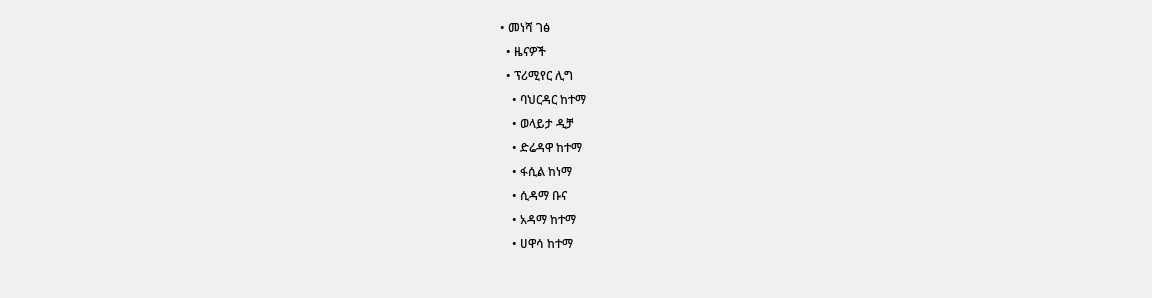• መነሻ ገፅ
  • ዜናዎች
  • ፕሪሚየር ሊግ
    • ባህርዳር ከተማ
    • ወላይታ ዲቻ
    • ድሬዳዋ ከተማ
    • ፋሲል ከነማ
    • ሲዳማ ቡና
    • አዳማ ከተማ
    • ሀዋሳ ከተማ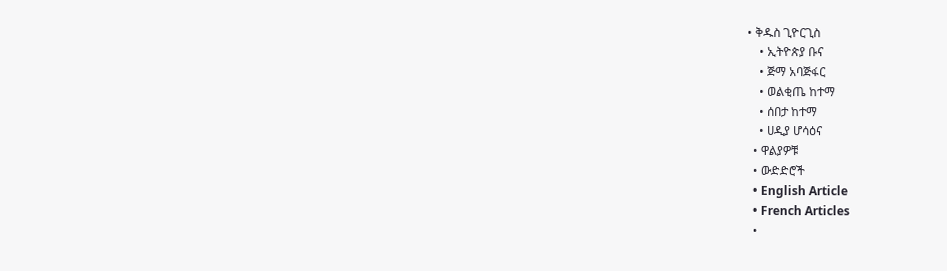• ቅዱስ ጊዮርጊስ
    • ኢትዮጵያ ቡና
    • ጅማ አባጅፋር
    • ወልቂጤ ከተማ
    • ሰበታ ከተማ
    • ሀዲያ ሆሳዕና
  • ዋልያዎቹ
  • ውድድሮች
  • English Article
  • French Articles
  •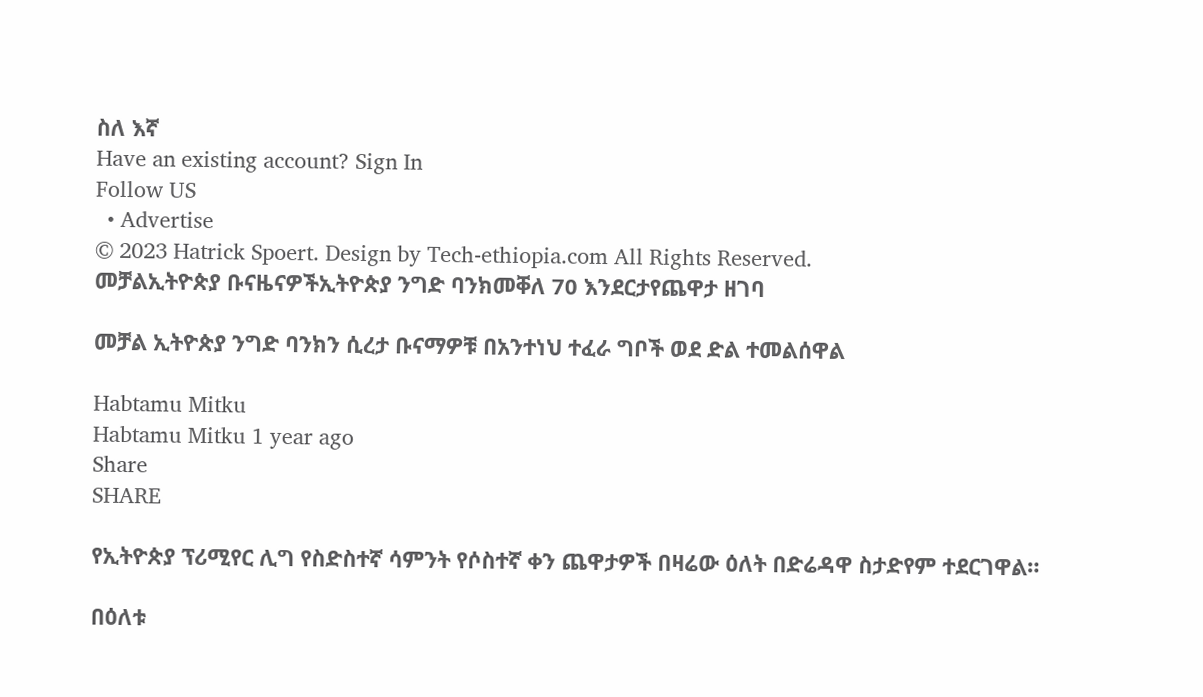ስለ እኛ
Have an existing account? Sign In
Follow US
  • Advertise
© 2023 Hatrick Spoert. Design by Tech-ethiopia.com All Rights Reserved.
መቻልኢትዮጵያ ቡናዜናዎችኢትዮጵያ ንግድ ባንክመቐለ 70 እንደርታየጨዋታ ዘገባ

መቻል ኢትዮጵያ ንግድ ባንክን ሲረታ ቡናማዎቹ በአንተነህ ተፈራ ግቦች ወደ ድል ተመልሰዋል

Habtamu Mitku
Habtamu Mitku 1 year ago
Share
SHARE

የኢትዮጵያ ፕሪሚየር ሊግ የስድስተኛ ሳምንት የሶስተኛ ቀን ጨዋታዎች በዛሬው ዕለት በድሬዳዋ ስታድየም ተደርገዋል።

በዕለቱ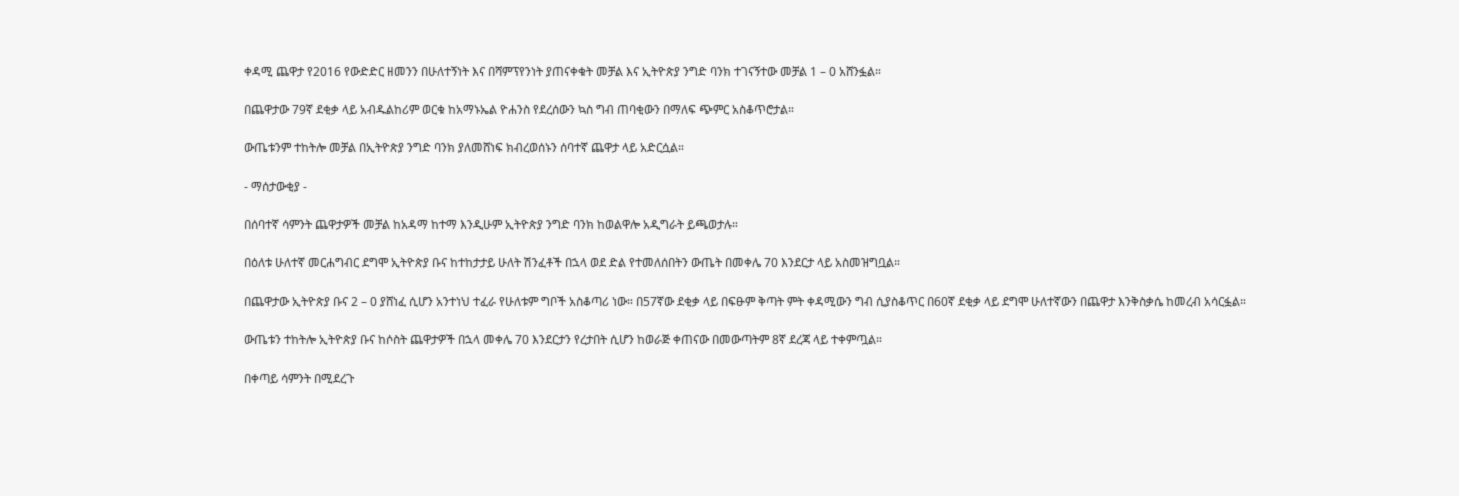ቀዳሚ ጨዋታ የ2016 የውድድር ዘመንን በሁለተኝነት እና በሻምፕየንነት ያጠናቀቁት መቻል እና ኢትዮጵያ ንግድ ባንክ ተገናኝተው መቻል 1 – 0 አሸንፏል።

በጨዋታው 79ኛ ደቂቃ ላይ አብዱልከሪም ወርቁ ከአማኑኤል ዮሐንስ የደረሰውን ኳስ ግብ ጠባቂውን በማለፍ ጭምር አስቆጥሮታል።

ውጤቱንም ተከትሎ መቻል በኢትዮጵያ ንግድ ባንክ ያለመሸነፍ ክብረወሰኑን ሰባተኛ ጨዋታ ላይ አድርሷል።

- ማሰታውቂያ -

በሰባተኛ ሳምንት ጨዋታዎች መቻል ከአዳማ ከተማ እንዲሁም ኢትዮጵያ ንግድ ባንክ ከወልዋሎ አዲግራት ይጫወታሉ።

በዕለቱ ሁለተኛ መርሐግብር ደግሞ ኢትዮጵያ ቡና ከተከታታይ ሁለት ሽንፈቶች በኋላ ወደ ድል የተመለሰበትን ውጤት በመቀሌ 70 እንደርታ ላይ አስመዝግቧል።

በጨዋታው ኢትዮጵያ ቡና 2 – 0 ያሸነፈ ሲሆን አንተነህ ተፈራ የሁለቱም ግቦች አስቆጣሪ ነው። በ57ኛው ደቂቃ ላይ በፍፁም ቅጣት ምት ቀዳሚውን ግብ ሲያስቆጥር በ60ኛ ደቂቃ ላይ ደግሞ ሁለተኛውን በጨዋታ እንቅስቃሴ ከመረብ አሳርፏል።

ውጤቱን ተከትሎ ኢትዮጵያ ቡና ከሶስት ጨዋታዎች በኋላ መቀሌ 70 እንደርታን የረታበት ሲሆን ከወራጅ ቀጠናው በመውጣትም 8ኛ ደረጃ ላይ ተቀምጧል።

በቀጣይ ሳምንት በሚደረጉ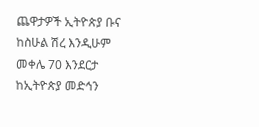ጨዋታዎች ኢትዮጵያ ቡና ከስሁል ሽረ እንዲሁም መቀሌ 70 እንደርታ ከኢትዮጵያ መድኅን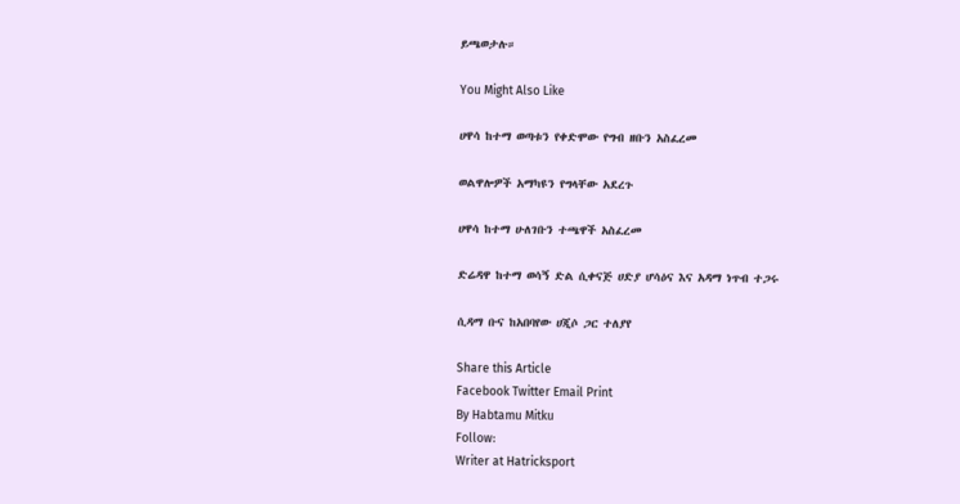ይጫወታሉ።

You Might Also Like

ሀዋሳ ከተማ ወጣቱን የቀድሞው የግብ ዘቡን አስፈረመ

ወልዋሎዎች አማካዩን የግላቸው አደረጉ

ሀዋሳ ከተማ ሁለገቡን ተጫዋች አስፈረመ

ድሬዳዋ ከተማ ወሳኝ ድል ሲቀናጅ ሀድያ ሆሳዕና እና አዳማ ነጥብ ተጋሩ

ሲዳማ ቡና ከአበባየው ሀጂሶ ጋር ተለያየ

Share this Article
Facebook Twitter Email Print
By Habtamu Mitku
Follow:
Writer at Hatricksport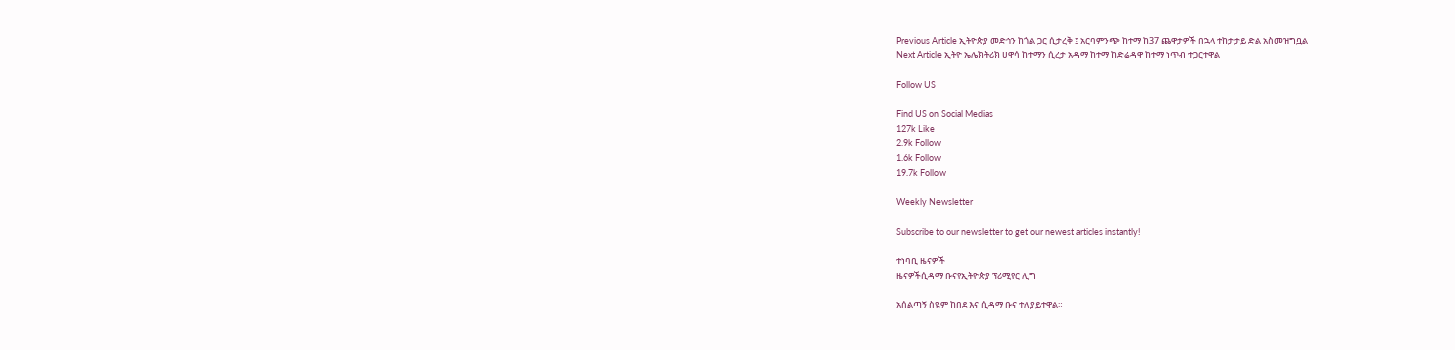Previous Article ኢትዮጵያ መድኅን ከጎል ጋር ሲታረቅ ፤ አርባምንጭ ከተማ ከ37 ጨዋታዎች በኋላ ተከታታይ ድል አስመዝግቧል
Next Article ኢትዮ ኤሌክትሪክ ሀዋሳ ከተማን ሲረታ አዳማ ከተማ ከድሬዳዋ ከተማ ነጥብ ተጋርተዋል

Follow US

Find US on Social Medias
127k Like
2.9k Follow
1.6k Follow
19.7k Follow

Weekly Newsletter

Subscribe to our newsletter to get our newest articles instantly!

ተነባቢ ዜናዎች
ዜናዎችሲዳማ ቡናየኢትዮጵያ ፕሪሚየር ሊግ

አሰልጣኝ ስዩም ከበደ እና ሲዳማ ቡና ተለያይተዋል።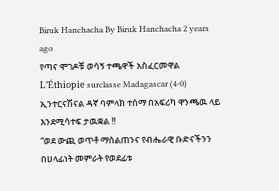Biruk Hanchacha By Biruk Hanchacha 2 years ago
የጣና ሞገዶቹ ወሳኝ ተጫዋች አስፈርመዋል
L’Éthiopie surclasse Madagascar (4-0)
ኢንተርናሽናል ዳኛ ባምላክ ተሰማ በአፍሪካ ዋንጫዉ ላይ እንደሚሳተፍ ታዉቋል !!
“ወደ ውጪ ወጥቶ ማሰልጠንና የብሔራዊ ቡድናችንን በሀላፊነት መምራት የወደፊቱ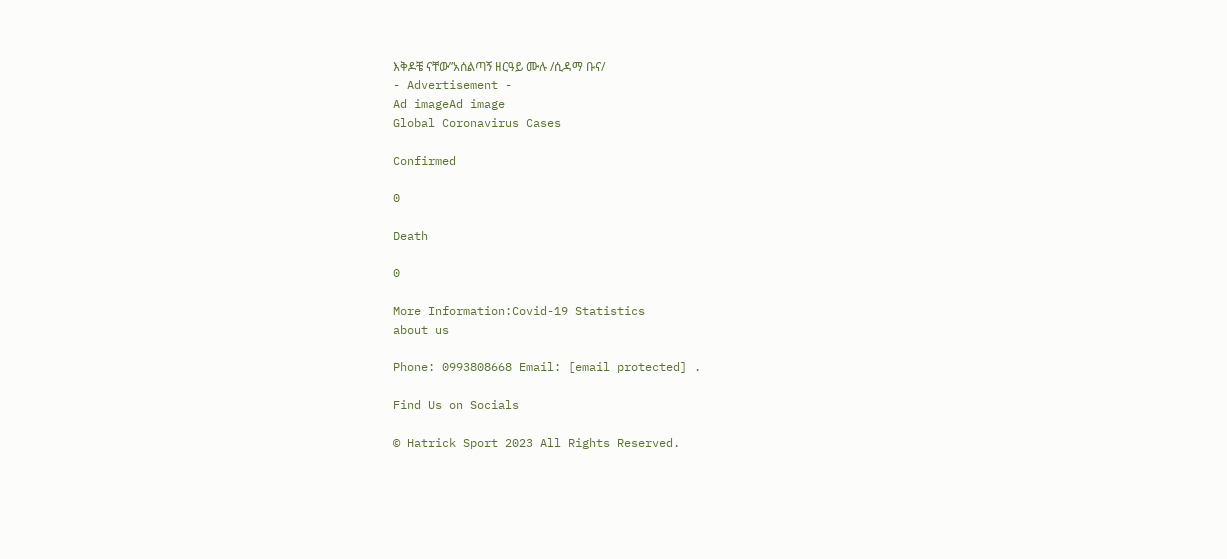እቅዶቼ ናቸው”አሰልጣኝ ዘርዓይ ሙሉ /ሲዳማ ቡና/
- Advertisement -
Ad imageAd image
Global Coronavirus Cases

Confirmed

0

Death

0

More Information:Covid-19 Statistics
about us

Phone: 0993808668 Email: [email protected] .

Find Us on Socials

© Hatrick Sport 2023 All Rights Reserved.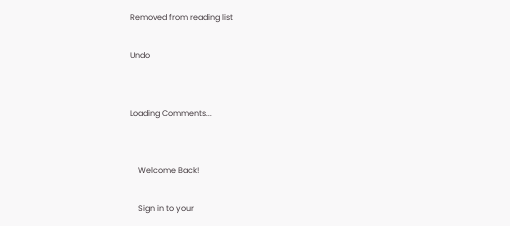Removed from reading list

Undo


Loading Comments...


    Welcome Back!

    Sign in to your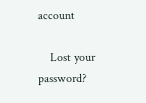account

    Lost your password?